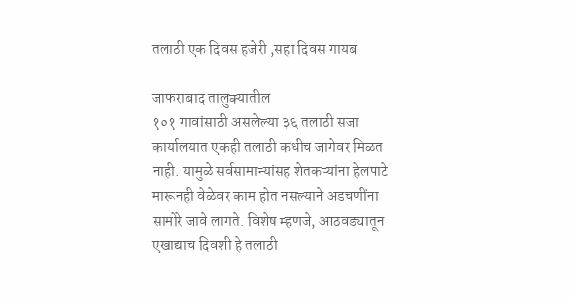तलाठी एक दिवस हजेरी ,सहा दिवस गायब

जाफराबाद तालुक्यातील
१०१ गावांसाठी असलेल्या ३६ तलाठी सजा कार्यालयात एकही तलाठी कधीच जागेवर मिळत नाही. यामुळे सर्वसामान्यांसह शेतकऱ्यांना हेलपाटे मारूनही वेळेवर काम होत नसल्याने अडचणींना सामोरे जावे लागते. विशेष म्हणजे, आठवड्यातून एखाद्याच दिवशी हे तलाठी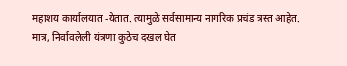महाशय कार्यालयात -येतात. त्यामुळे सर्वसामान्य नागरिक प्रचंड त्रस्त आहेत. मात्र, निर्वावलेली यंत्रणा कुठेच दखल घेत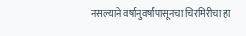नसल्याने वर्षानुवर्षांपासूनचा चिरमिरीचा हा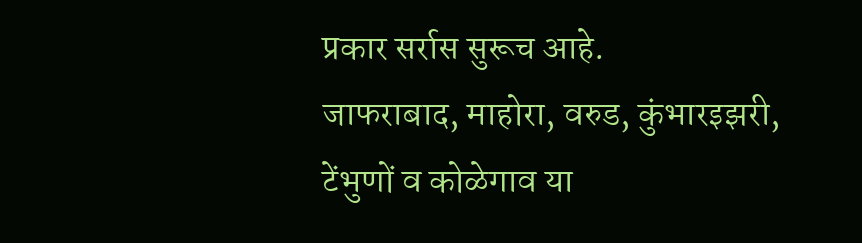प्रकार सर्रास सुरूच आहे.
जाफराबाद, माहोरा, वरुड, कुंभारइझरी, टेंभुणों व कोळेगाव या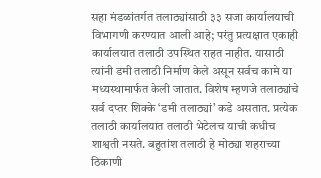सहा मंडळांतर्गत तलाठ्यांसाठी ३३ सजा कार्यालयाची विभागणी करण्यात आली आहे; परंतु प्रत्यक्षात एकाही कार्यालयात तलाठी उपस्थित राहत नाहीत. यासाठी त्यांनी डमी तलाठी निर्माण केले असून सर्वच कामे या मध्यस्थामार्फत केली जातात. विशेष म्हणजे तलाठ्यांचे सर्व दप्तर शिक्के ‘डमी तलाठ्यां’ कडे असतात. प्रत्येक तलाठी कार्यालयात तलाठी भेटेलच याची कधीच शाश्वती नसते. बहुतांश तलाठी हे मोठ्या शहराच्या ठिकाणी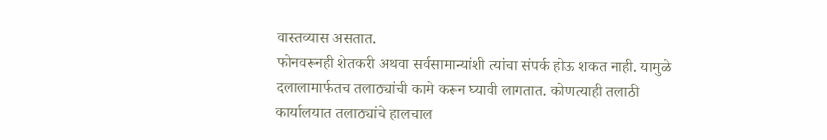वास्तव्यास असतात.
फोनवरूनही शेतकरी अथवा सर्वसामान्यांशी त्यांचा संपर्क होऊ शकत नाही. यामुळे दलालामार्फतच तलाठ्यांची कामे करून घ्यावी लागतात. कोणत्याही तलाठी कार्यालयात तलाठ्यांचे हालचाल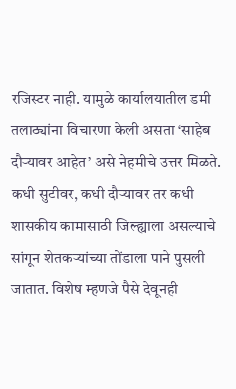रजिस्टर नाही. यामुळे कार्यालयातील डमी तलाठ्यांना विचारणा केली असता ‘साहेब दौऱ्यावर आहेत’ असे नेहमीचे उत्तर मिळते. कधी सुटीवर, कधी दौऱ्यावर तर कधी शासकीय कामासाठी जिल्ह्याला असल्याचे सांगून शेतकऱ्यांच्या तोंडाला पाने पुसली जातात. विशेष म्हणजे पैसे देवूनही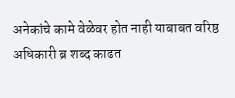अनेकांचे कामे वेळेवर होत नाही याबाबत वरिष्ठ अधिकारी ब्र शब्द काढत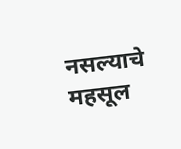नसल्याचे महसूल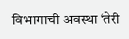विभागाची अवस्था ‘तेरी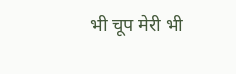भी चूप मेरी भी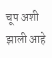चूप अशी झाली आहे